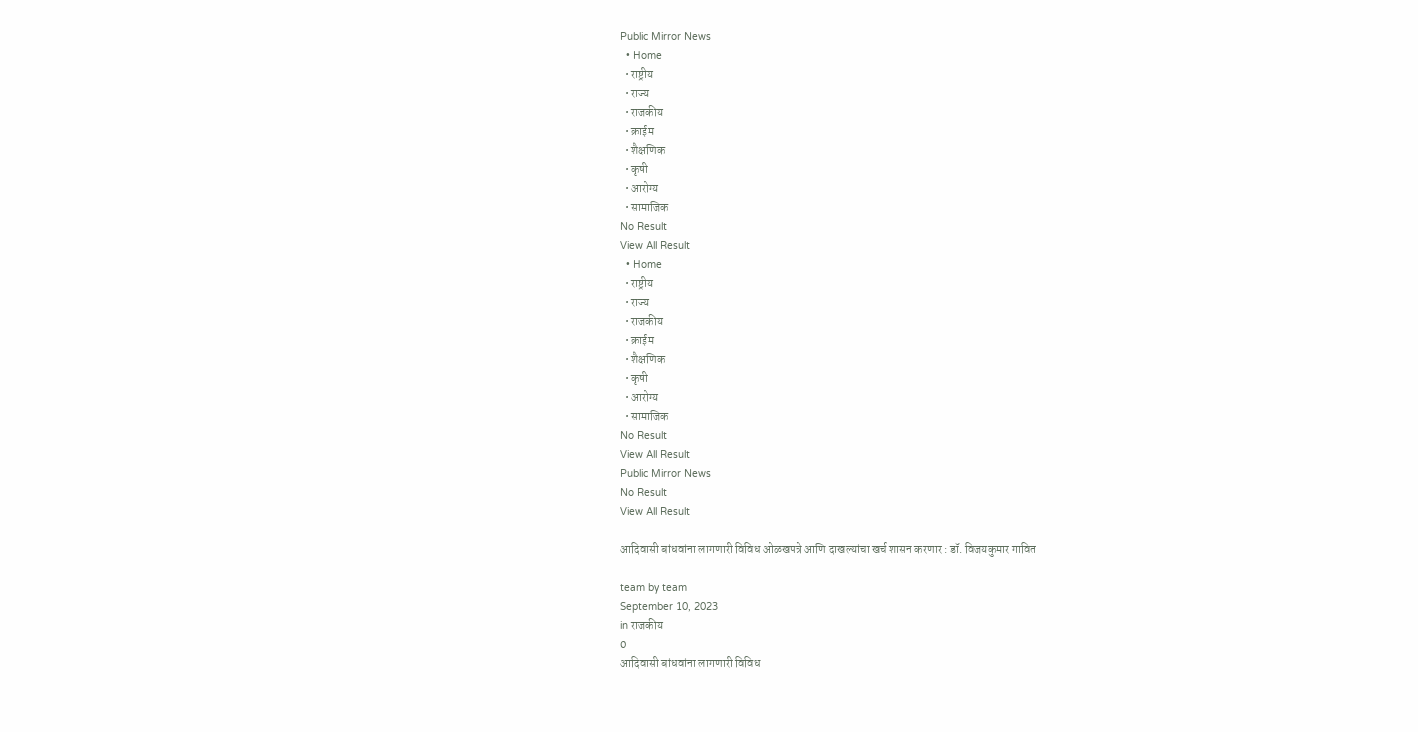Public Mirror News
  • Home
  • राष्ट्रीय
  • राज्य
  • राजकीय
  • क्राईम
  • शैक्षणिक
  • कृषी
  • आरोग्य
  • सामाजिक
No Result
View All Result
  • Home
  • राष्ट्रीय
  • राज्य
  • राजकीय
  • क्राईम
  • शैक्षणिक
  • कृषी
  • आरोग्य
  • सामाजिक
No Result
View All Result
Public Mirror News
No Result
View All Result

आदिवासी बांधवांना लागणारी विविध ओळखपत्रे आणि दाखल्यांचा खर्च शासन करणार : डॉ. विजयकुमार गावित

team by team
September 10, 2023
in राजकीय
0
आदिवासी बांधवांना लागणारी विविध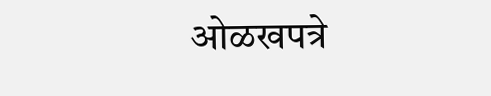ओळखपत्रे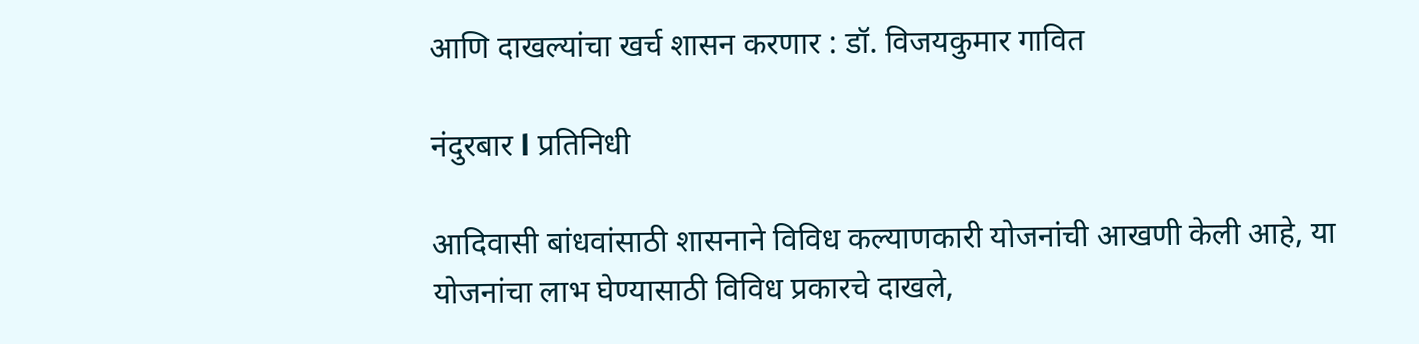आणि दाखल्यांचा खर्च शासन करणार : डॉ. विजयकुमार गावित

नंदुरबार l प्रतिनिधी

आदिवासी बांधवांसाठी शासनाने विविध कल्याणकारी योजनांची आखणी केली आहे, या योजनांचा लाभ घेण्यासाठी विविध प्रकारचे दाखले,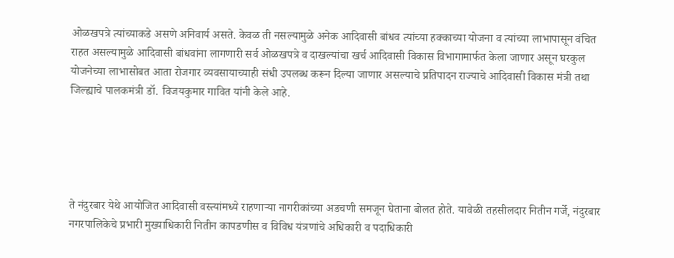ओळखपत्रे त्यांच्याकडे असणे अनिवार्य असते. केवळ ती नसल्यामुळे अनेक आदिवासी बांधव त्यांच्या हक्काच्या योजना व त्यांच्या लाभापासून वंचित राहत असल्यामुळे आदिवासी बांधवांना लागणारी सर्व ओळखपत्रे व दाखल्यांचा खर्च आदिवासी विकास विभागामार्फत केला जाणार असून घरकुल योजनेच्या लाभासोबत आता रोजगार व्यवसायाच्याही संधी उपलब्ध करून दिल्या जाणार असल्याचे प्रतिपादन राज्याचे आदिवासी विकास मंत्री तथा जिल्ह्याचे पालकमंत्री डॉ. विजयकुमार गावित यांनी केले आहे.





ते नंदुरबार येथे आयोजित आदिवासी वस्त्यांमध्ये राहणाऱ्या नागरीकांच्या अडचणी समजून घेताना बोलत होते. यावेळी तहसीलदार नितीन गर्जे, नंदुरबार नगरपालिकेचे प्रभारी मुख्याधिकारी नितीन कापडणीस व विविध यंत्रणांचे अधिकारी व पदाधिकारी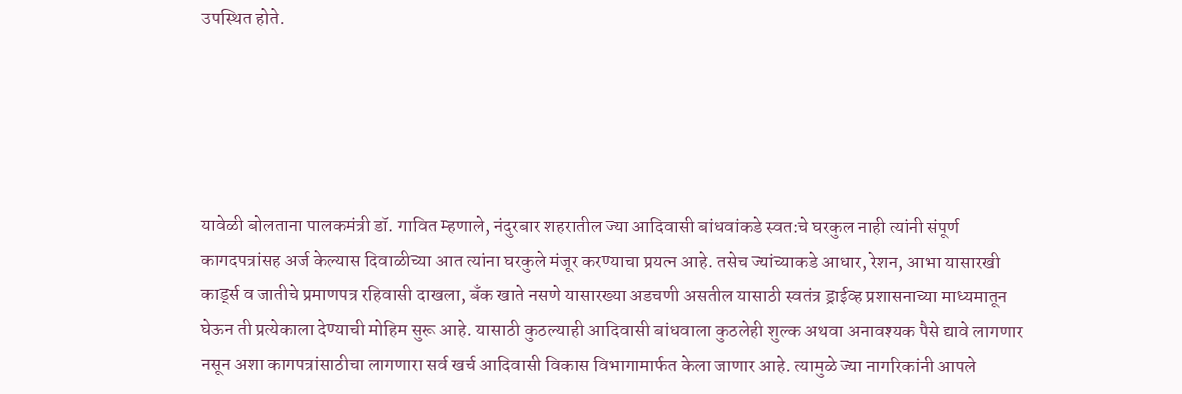उपस्थित होते.





यावेळी बोलताना पालकमंत्री डॉ. गावित म्हणाले, नंदुरबार शहरातील ज्या आदिवासी बांधवांकडे स्वत:चे घरकुल नाही त्यांनी संपूर्ण कागदपत्रांसह अर्ज केल्यास दिवाळीच्या आत त्यांना घरकुले मंजूर करण्याचा प्रयत्न आहे. तसेच ज्यांच्याकडे आधार, रेशन, आभा यासारखी कार्ड्स व जातीचे प्रमाणपत्र रहिवासी दाखला, बॅंक खाते नसणे यासारख्या अडचणी असतील यासाठी स्वतंत्र ड्राईव्ह प्रशासनाच्या माध्यमातून घेऊन ती प्रत्येकाला देण्याची मोहिम सुरू आहे. यासाठी कुठल्याही आदिवासी बांधवाला कुठलेही शुल्क अथवा अनावश्यक पैसे द्यावे लागणार नसून अशा कागपत्रांसाठीचा लागणारा सर्व खर्च आदिवासी विकास विभागामार्फत केला जाणार आहे. त्यामुळे ज्या नागरिकांनी आपले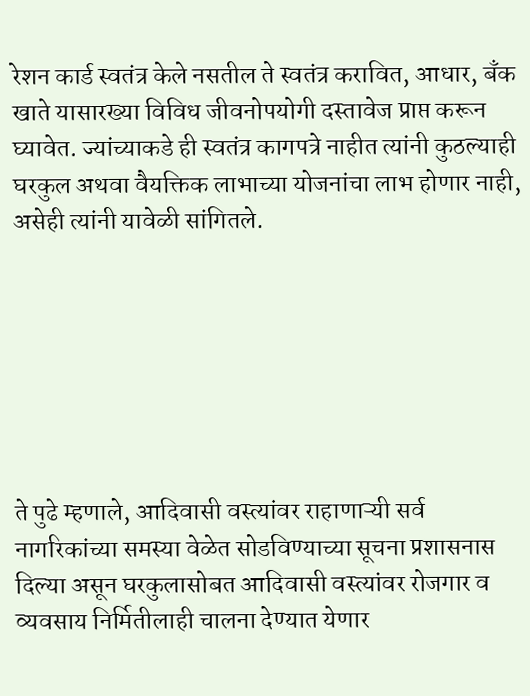रेशन कार्ड स्वतंत्र केले नसतील ते स्वतंत्र करावित, आधार, बॅंक खाते यासारख्या विविध जीवनोपयोगी दस्तावेज प्राप्त करून घ्यावेत. ज्यांच्याकडे ही स्वतंत्र कागपत्रे नाहीत त्यांनी कुठल्याही घरकुल अथवा वैयक्तिक लाभाच्या योजनांचा लाभ होणार नाही, असेही त्यांनी यावेळी सांगितले.







ते पुढे म्हणाले, आदिवासी वस्त्यांवर राहाणाऱ्यी सर्व नागरिकांच्या समस्या वेळेत सोडविण्याच्या सूचना प्रशासनास दिल्या असून घरकुलासोबत आदिवासी वस्त्यांवर रोजगार व व्यवसाय निर्मितीलाही चालना देण्यात येणार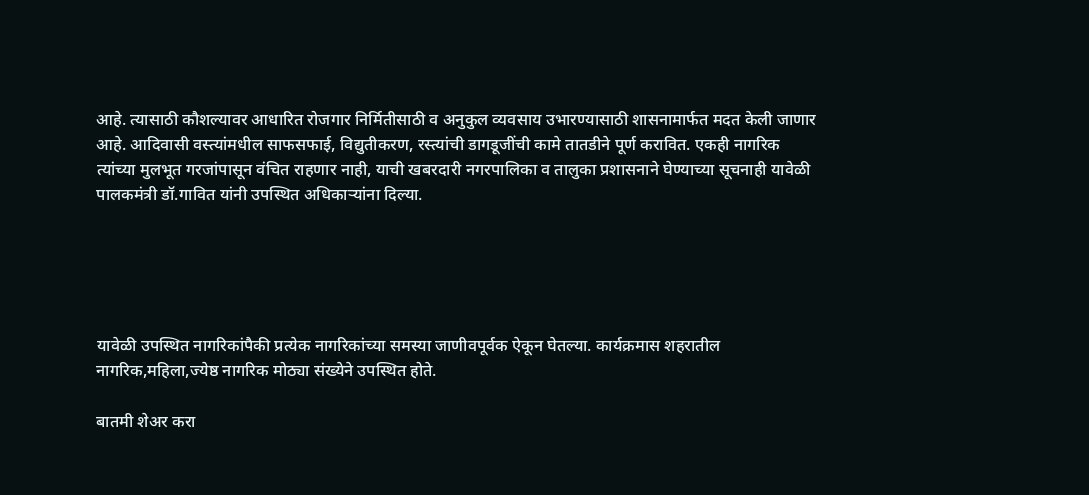आहे. त्यासाठी कौशल्यावर आधारित रोजगार निर्मितीसाठी व अनुकुल व्यवसाय उभारण्यासाठी शासनामार्फत मदत केली जाणार आहे. आदिवासी वस्त्यांमधील साफसफाई, विद्युतीकरण, रस्त्यांची डागडूजींची कामे तातडीने पूर्ण करावित. एकही नागरिक त्यांच्या मुलभूत गरजांपासून वंचित राहणार नाही, याची खबरदारी नगरपालिका व तालुका प्रशासनाने घेण्याच्या सूचनाही यावेळी पालकमंत्री डॉ.गावित यांनी उपस्थित अधिकाऱ्यांना दिल्या.





यावेळी उपस्थित नागरिकांपैकी प्रत्येक नागरिकांच्या समस्या जाणीवपूर्वक ऐकून घेतल्या. कार्यक्रमास शहरातील नागरिक,महिला,ज्येष्ठ नागरिक मोठ्या संख्येने उपस्थित होते.

बातमी शेअर करा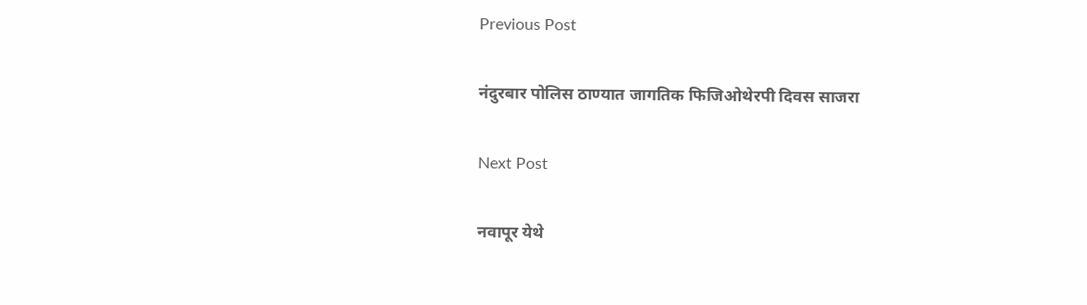Previous Post

नंदुरबार पोलिस ठाण्यात जागतिक फिजिओथेरपी दिवस साजरा

Next Post

नवापूर येथे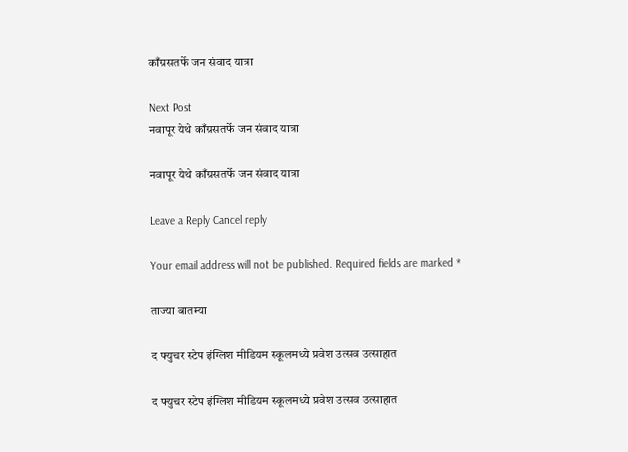काँग्रसतर्फे जन संवाद यात्रा

Next Post
नवापूर येथे काँग्रसतर्फे जन संवाद यात्रा

नवापूर येथे काँग्रसतर्फे जन संवाद यात्रा

Leave a Reply Cancel reply

Your email address will not be published. Required fields are marked *

ताज्या बातम्या

द फ्युचर स्टेप इंग्लिश मीडियम स्कूलमध्ये प्रवेश उत्सव उत्साहात

द फ्युचर स्टेप इंग्लिश मीडियम स्कूलमध्ये प्रवेश उत्सव उत्साहात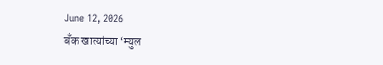June 12, 2026
बँक खात्यांच्या ‘म्युल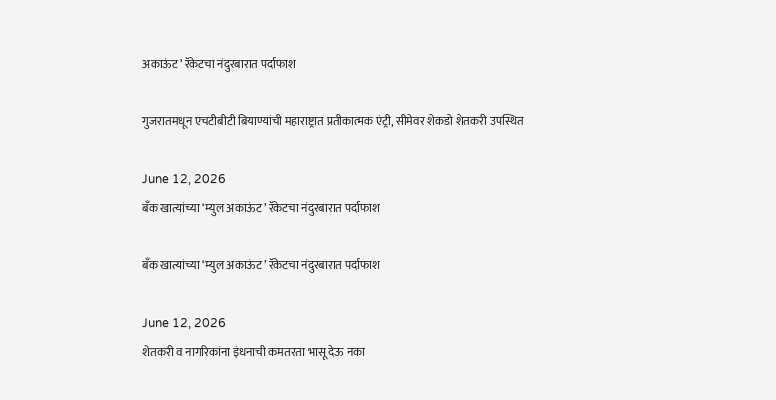अकाऊंट’ रॅकेटचा नंदुरबारात पर्दाफाश

गुजरातमधून एचटीबीटी बियाण्यांची महाराष्ट्रात प्रतीकात्मक एंट्री, सीमेवर शेकडो शेतकरी उपस्थित

June 12, 2026
बँक खात्यांच्या ‘म्युल अकाऊंट’ रॅकेटचा नंदुरबारात पर्दाफाश

बँक खात्यांच्या ‘म्युल अकाऊंट’ रॅकेटचा नंदुरबारात पर्दाफाश

June 12, 2026
शेतकरी व नागरिकांना इंधनाची कमतरता भासू देऊ नका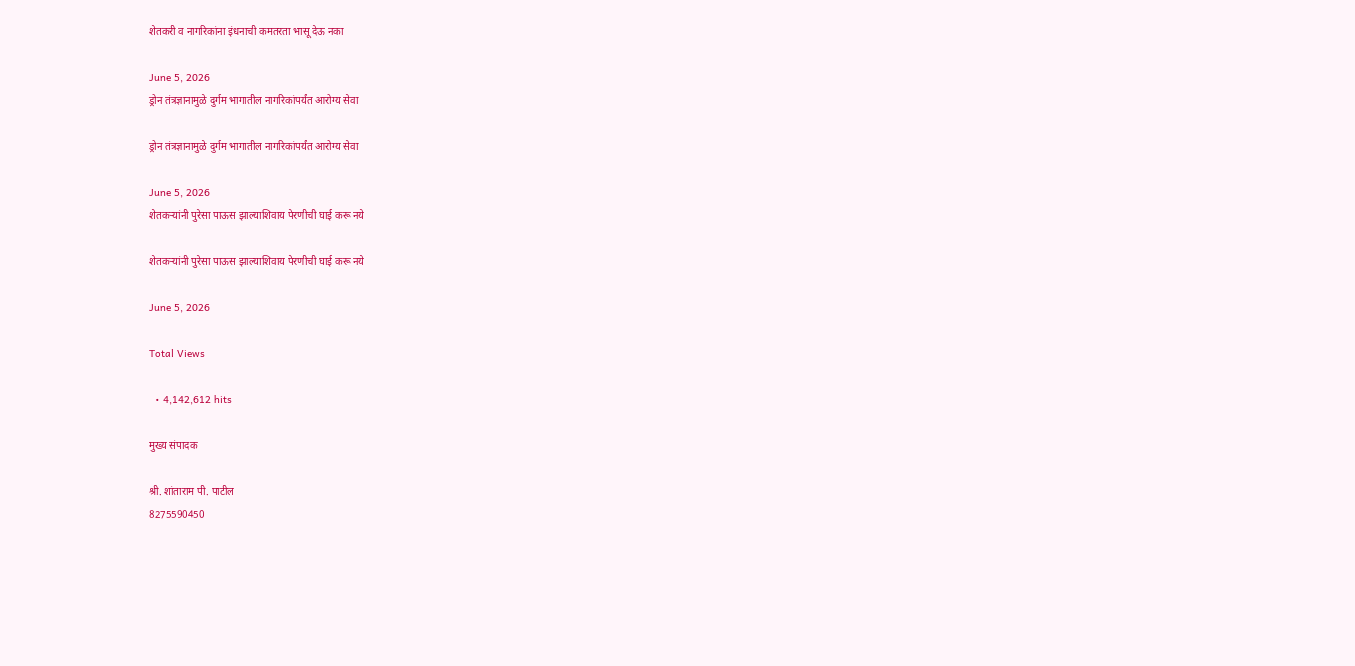शेतकरी व नागरिकांना इंधनाची कमतरता भासू देऊ नका

June 5, 2026
ड्रोन तंत्रज्ञानामुळे दुर्गम भागातील नागरिकांपर्यंत आरोग्य सेवा

ड्रोन तंत्रज्ञानामुळे दुर्गम भागातील नागरिकांपर्यंत आरोग्य सेवा

June 5, 2026
शेतकऱ्यांनी पुरेसा पाऊस झाल्याशिवाय पेरणीची घाई करू नये

शेतकऱ्यांनी पुरेसा पाऊस झाल्याशिवाय पेरणीची घाई करू नये

June 5, 2026

Total Views

  • 4,142,612 hits

मुख्य संपादक

श्री. शांताराम पी. पाटील
8275590450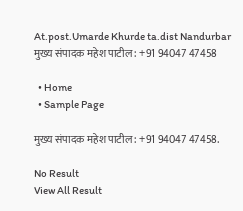At.post.Umarde Khurde ta.dist Nandurbar
मुख्य संपादक महेश पाटील : +91 94047 47458

  • Home
  • Sample Page

मुख्य संपादक महेश पाटील : +91 94047 47458.

No Result
View All Result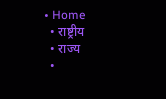• Home
  • राष्ट्रीय
  • राज्य
  •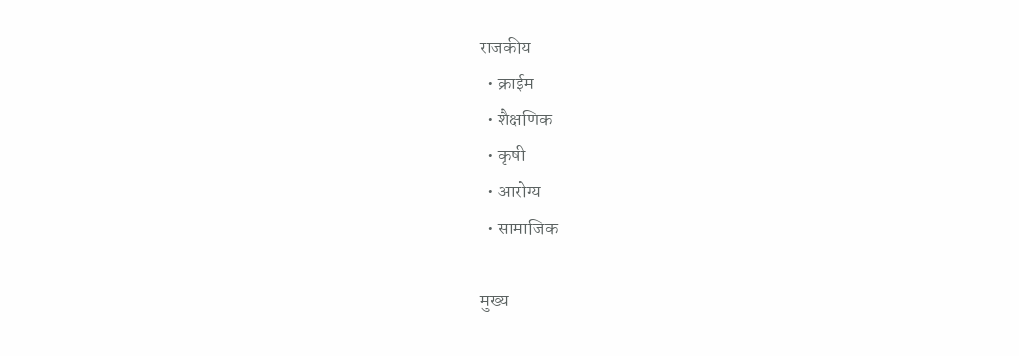राजकीय
  • क्राईम
  • शैक्षणिक
  • कृषी
  • आरोग्य
  • सामाजिक

मुख्य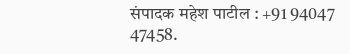संपादक महेश पाटील : +91 94047 47458.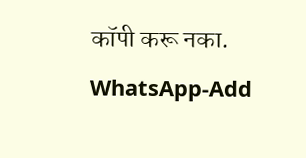कॉपी करू नका.
WhatsApp-Add